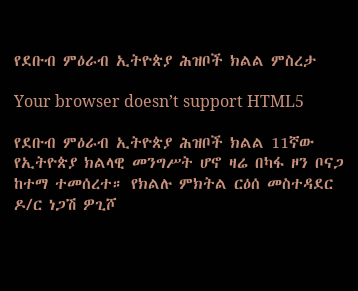የደቡብ ምዕራብ ኢትዮጵያ ሕዝቦች ክልል ምስረታ

Your browser doesn’t support HTML5

የደቡብ ምዕራብ ኢትዮጵያ ሕዝቦች ክልል 11ኛው የኢትዮጵያ ክልላዊ መንግሥት ሆኖ ዛሬ በካፋ ዞን ቦናጋ ከተማ ተመሰረተ። የክልሉ ምክትል ርዕሰ መስተዳደር ዶ/ር ነጋሽ ዎጊሾ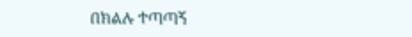በክልሉ ተጣጣኝ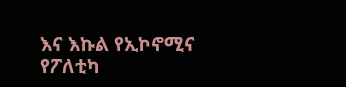እና እኩል የኢኮኖሚና የፖለቲካ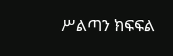ሥልጣን ክፍፍል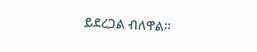ይደረጋል ብለዋል።